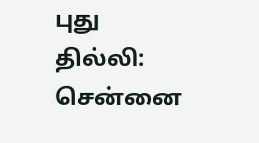புது தில்லி: சென்னை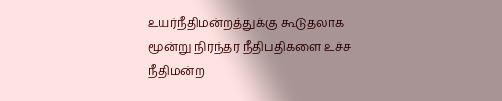உயர்நீதிமன்றத்துக்கு கூடுதலாக மூன்று நிரந்தர நீதிபதிகளை உச்ச நீதிமன்ற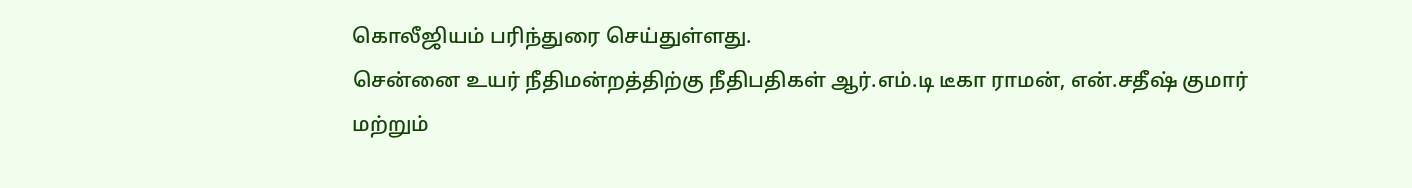கொலீஜியம் பரிந்துரை செய்துள்ளது.
சென்னை உயர் நீதிமன்றத்திற்கு நீதிபதிகள் ஆர்.எம்.டி டீகா ராமன், என்.சதீஷ் குமார் மற்றும்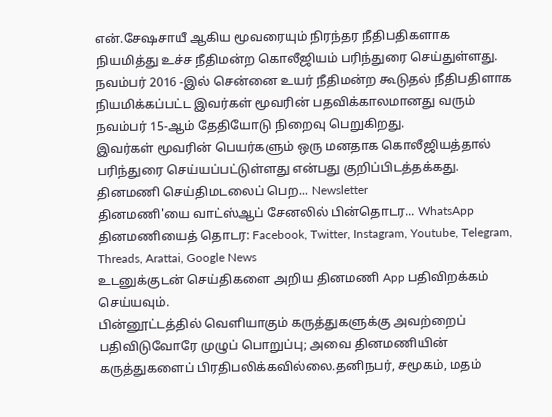என்.சேஷசாயீ ஆகிய மூவரையும் நிரந்தர நீதிபதிகளாக நியமித்து உச்ச நீதிமன்ற கொலீஜியம் பரிந்துரை செய்துள்ளது.
நவம்பர் 2016 -இல் சென்னை உயர் நீதிமன்ற கூடுதல் நீதிபதிளாக நியமிக்கப்பட்ட இவர்கள் மூவரின் பதவிக்காலமானது வரும் நவம்பர் 15-ஆம் தேதியோடு நிறைவு பெறுகிறது.
இவர்கள் மூவரின் பெயர்களும் ஒரு மனதாக கொலீஜியத்தால் பரிந்துரை செய்யப்பட்டுள்ளது என்பது குறிப்பிடத்தக்கது.
தினமணி செய்திமடலைப் பெற... Newsletter
தினமணி'யை வாட்ஸ்ஆப் சேனலில் பின்தொடர... WhatsApp
தினமணியைத் தொடர: Facebook, Twitter, Instagram, Youtube, Telegram, Threads, Arattai, Google News
உடனுக்குடன் செய்திகளை அறிய தினமணி App பதிவிறக்கம் செய்யவும்.
பின்னூட்டத்தில் வெளியாகும் கருத்துகளுக்கு அவற்றைப் பதிவிடுவோரே முழுப் பொறுப்பு; அவை தினமணியின் கருத்துகளைப் பிரதிபலிக்கவில்லை.தனிநபர், சமூகம், மதம்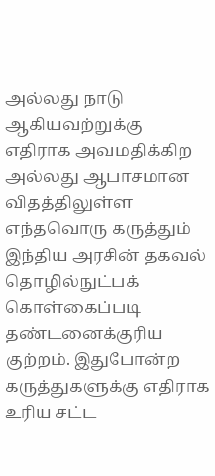அல்லது நாடு ஆகியவற்றுக்கு எதிராக அவமதிக்கிற அல்லது ஆபாசமான விதத்திலுள்ள எந்தவொரு கருத்தும் இந்திய அரசின் தகவல் தொழில்நுட்பக் கொள்கைப்படி தண்டனைக்குரிய குற்றம். இதுபோன்ற கருத்துகளுக்கு எதிராக உரிய சட்ட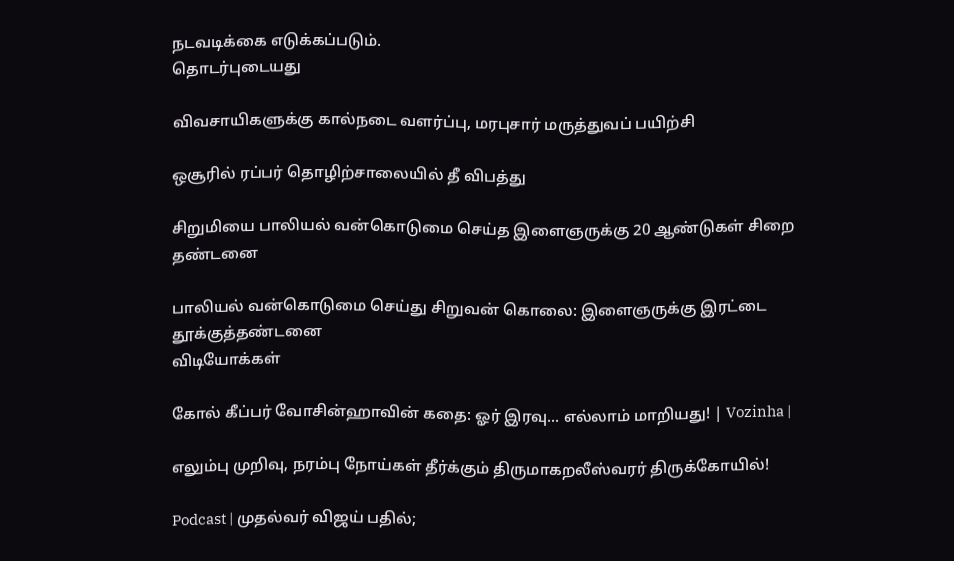நடவடிக்கை எடுக்கப்படும்.
தொடர்புடையது

விவசாயிகளுக்கு கால்நடை வளர்ப்பு, மரபுசார் மருத்துவப் பயிற்சி

ஒசூரில் ரப்பர் தொழிற்சாலையில் தீ விபத்து

சிறுமியை பாலியல் வன்கொடுமை செய்த இளைஞருக்கு 20 ஆண்டுகள் சிறை தண்டனை

பாலியல் வன்கொடுமை செய்து சிறுவன் கொலை: இளைஞருக்கு இரட்டை தூக்குத்தண்டனை
விடியோக்கள்

கோல் கீப்பர் வோசின்ஹாவின் கதை: ஓர் இரவு... எல்லாம் மாறியது! | Vozinha |

எலும்பு முறிவு, நரம்பு நோய்கள் தீர்க்கும் திருமாகறலீஸ்வரர் திருக்கோயில்!

Podcast | முதல்வர் விஜய் பதில்;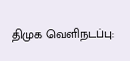திமுக வெளிநடப்பு: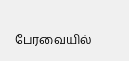பேரவையில்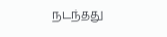நடந்தது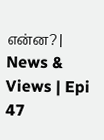என்ன? | News & Views | Epi 47